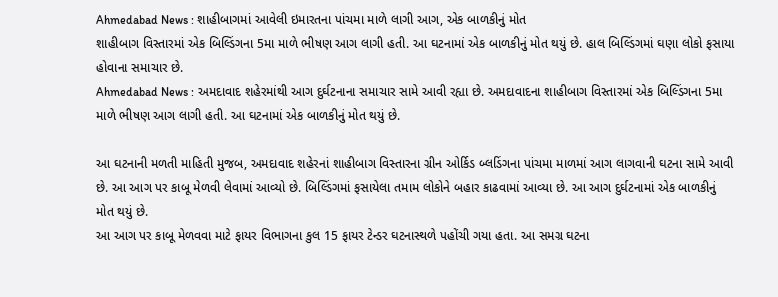Ahmedabad News : શાહીબાગમાં આવેલી ઇમારતના પાંચમા માળે લાગી આગ, એક બાળકીનું મોત
શાહીબાગ વિસ્તારમાં એક બિલ્ડિંગના 5મા માળે ભીષણ આગ લાગી હતી. આ ઘટનામાં એક બાળકીનું મોત થયું છે. હાલ બિલ્ડિંગમાં ઘણા લોકો ફસાયા હોવાના સમાચાર છે.
Ahmedabad News : અમદાવાદ શહેરમાંથી આગ દુર્ઘટનાના સમાચાર સામે આવી રહ્યા છે. અમદાવાદના શાહીબાગ વિસ્તારમાં એક બિલ્ડિંગના 5મા માળે ભીષણ આગ લાગી હતી. આ ઘટનામાં એક બાળકીનું મોત થયું છે.

આ ઘટનાની મળતી માહિતી મુજબ, અમદાવાદ શહેરનાં શાહીબાગ વિસ્તારના ગ્રીન ઓર્કિડ બ્લડિંગના પાંચમા માળમાં આગ લાગવાની ઘટના સામે આવી છે. આ આગ પર કાબૂ મેળવી લેવામાં આવ્યો છે. બિલ્ડિંગમાં ફસાયેલા તમામ લોકોને બહાર કાઢવામાં આવ્યા છે. આ આગ દુર્ઘટનામાં એક બાળકીનું મોત થયું છે.
આ આગ પર કાબૂ મેળવવા માટે ફાયર વિભાગના કુલ 15 ફાયર ટેન્ડર ઘટનાસ્થળે પહોંચી ગયા હતા. આ સમગ્ર ઘટના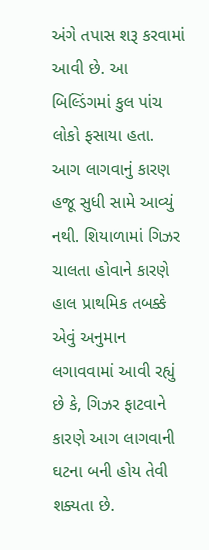અંગે તપાસ શરૂ કરવામાં આવી છે. આ બિલ્ડિંગમાં કુલ પાંચ લોકો ફસાયા હતા.
આગ લાગવાનું કારણ હજૂ સુધી સામે આવ્યું નથી. શિયાળામાં ગિઝર ચાલતા હોવાને કારણે હાલ પ્રાથમિક તબક્કે એવું અનુમાન લગાવવામાં આવી રહ્યું છે કે, ગિઝર ફાટવાને કારણે આગ લાગવાની ઘટના બની હોય તેવી શક્યતા છે.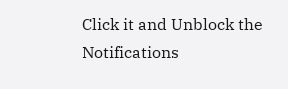Click it and Unblock the Notifications